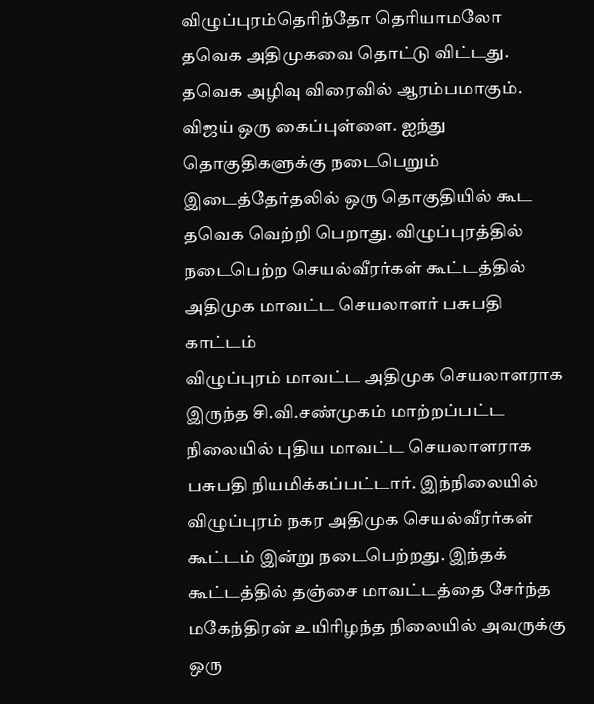விழுப்புரம்தெரிந்தோ தெரியாமலோ தவெக அதிமுகவை தொட்டு விட்டது. தவெக அழிவு விரைவில் ஆரம்பமாகும். விஜய் ஒரு கைப்புள்ளை. ஐந்து தொகுதிகளுக்கு நடைபெறும் இடைத்தேர்தலில் ஒரு தொகுதியில் கூட தவெக வெற்றி பெறாது. விழுப்புரத்தில் நடைபெற்ற செயல்வீரர்கள் கூட்டத்தில் அதிமுக மாவட்ட செயலாளர் பசுபதி காட்டம்
விழுப்புரம் மாவட்ட அதிமுக செயலாளராக இருந்த சி.வி.சண்முகம் மாற்றப்பட்ட நிலையில் புதிய மாவட்ட செயலாளராக பசுபதி நியமிக்கப்பட்டார். இந்நிலையில் விழுப்புரம் நகர அதிமுக செயல்வீரர்கள் கூட்டம் இன்று நடைபெற்றது. இந்தக் கூட்டத்தில் தஞ்சை மாவட்டத்தை சேர்ந்த மகேந்திரன் உயிரிழந்த நிலையில் அவருக்கு ஒரு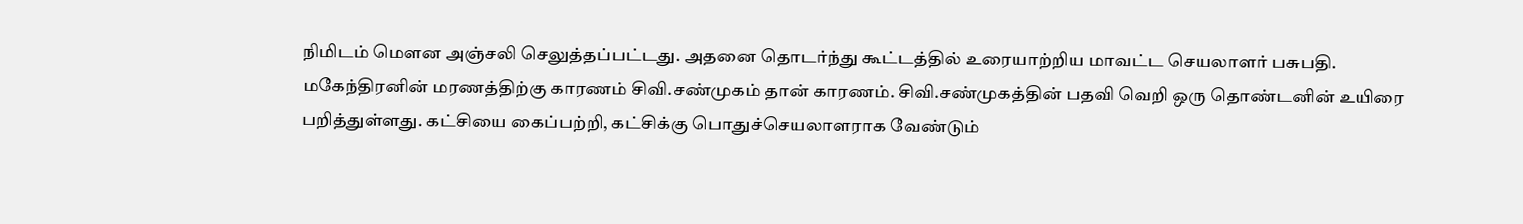நிமிடம் மௌன அஞ்சலி செலுத்தப்பட்டது. அதனை தொடர்ந்து கூட்டத்தில் உரையாற்றிய மாவட்ட செயலாளர் பசுபதி.
மகேந்திரனின் மரணத்திற்கு காரணம் சிவி.சண்முகம் தான் காரணம். சிவி.சண்முகத்தின் பதவி வெறி ஒரு தொண்டனின் உயிரை பறித்துள்ளது. கட்சியை கைப்பற்றி, கட்சிக்கு பொதுச்செயலாளராக வேண்டும்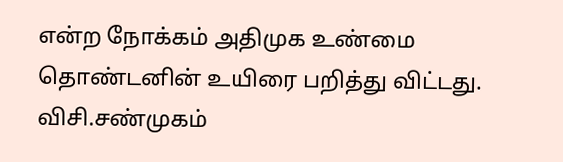என்ற நோக்கம் அதிமுக உண்மை தொண்டனின் உயிரை பறித்து விட்டது. விசி.சண்முகம்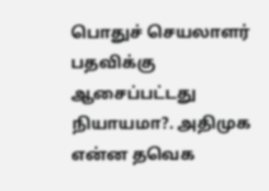பொதுச் செயலாளர் பதவிக்கு ஆசைப்பட்டது நியாயமா?. அதிமுக என்ன தவெக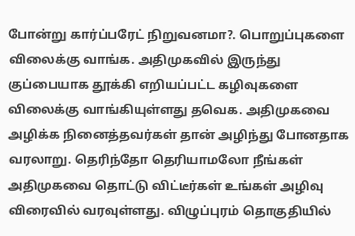போன்று கார்ப்பரேட் நிறுவனமா?. பொறுப்புகளை விலைக்கு வாங்க. அதிமுகவில் இருந்து குப்பையாக தூக்கி எறியப்பட்ட கழிவுகளை விலைக்கு வாங்கியுள்ளது தவெக. அதிமுகவை அழிக்க நினைத்தவர்கள் தான் அழிந்து போனதாக வரலாறு. தெரிந்தோ தெரியாமலோ நீங்கள் அதிமுகவை தொட்டு விட்டீர்கள் உங்கள் அழிவு விரைவில் வரவுள்ளது. விழுப்புரம் தொகுதியில்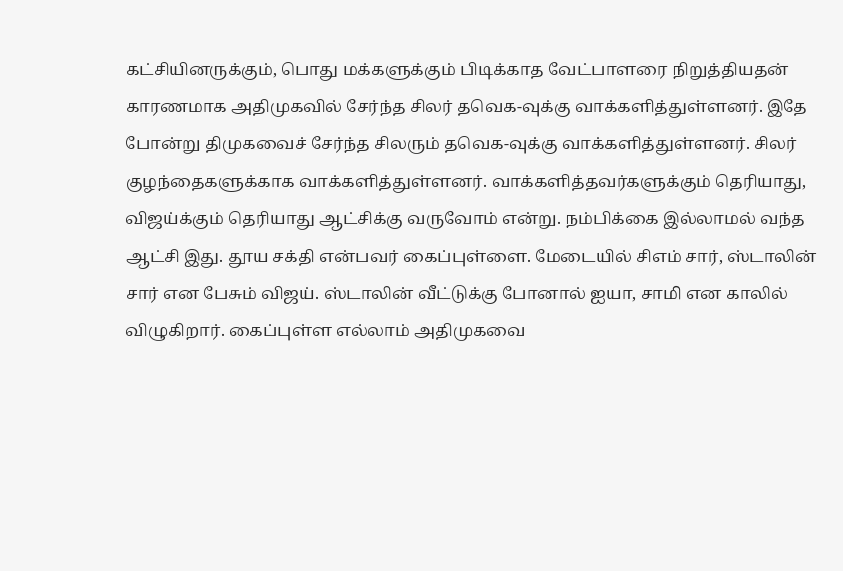கட்சியினருக்கும், பொது மக்களுக்கும் பிடிக்காத வேட்பாளரை நிறுத்தியதன் காரணமாக அதிமுகவில் சேர்ந்த சிலர் தவெக-வுக்கு வாக்களித்துள்ளனர். இதே போன்று திமுகவைச் சேர்ந்த சிலரும் தவெக-வுக்கு வாக்களித்துள்ளனர். சிலர் குழந்தைகளுக்காக வாக்களித்துள்ளனர். வாக்களித்தவர்களுக்கும் தெரியாது, விஜய்க்கும் தெரியாது ஆட்சிக்கு வருவோம் என்று. நம்பிக்கை இல்லாமல் வந்த ஆட்சி இது. தூய சக்தி என்பவர் கைப்புள்ளை. மேடையில் சிஎம் சார், ஸ்டாலின் சார் என பேசும் விஜய். ஸ்டாலின் வீட்டுக்கு போனால் ஐயா, சாமி என காலில் விழுகிறார். கைப்புள்ள எல்லாம் அதிமுகவை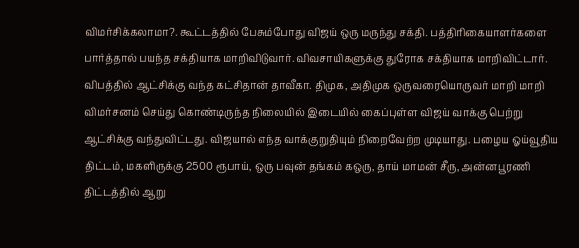விமர்சிக்கலாமா?. கூட்டத்தில் பேசும்போது விஜய் ஒரு மருந்து சக்தி. பத்திரிகையாளர்களை பார்த்தால் பயந்த சக்தியாக மாறிவிடுவார். விவசாயிகளுக்கு துரோக சக்தியாக மாறிவிட்டார். விபத்தில் ஆட்சிக்கு வந்த கட்சிதான் தாவீகா. திமுக, அதிமுக ஒருவரையொருவர் மாறி மாறி விமர்சனம் செய்து கொண்டிருந்த நிலையில் இடையில் கைப்புள்ள விஜய் வாக்கு பெற்று ஆட்சிக்கு வந்துவிட்டது. விஜயால் எந்த வாக்குறுதியும் நிறைவேற்ற முடியாது. பழைய ஓய்வூதிய திட்டம், மகளிருக்கு 2500 ரூபாய், ஒரு பவுன் தங்கம் கஒரு, தாய் மாமன் சீரு, அன்னபூரணி திட்டத்தில் ஆறு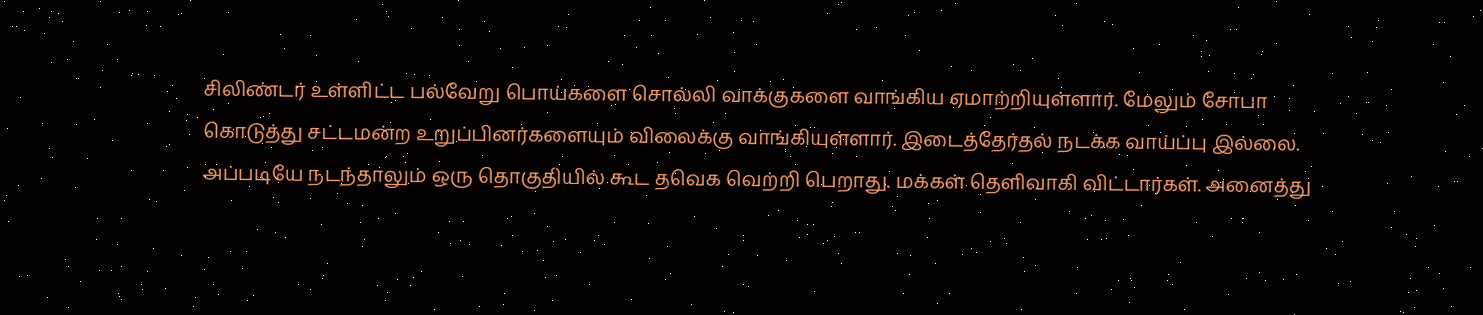சிலிண்டர் உள்ளிட்ட பல்வேறு பொய்களை சொல்லி வாக்குகளை வாங்கிய ஏமாற்றியுள்ளார். மேலும் சோபா கொடுத்து சட்டமன்ற உறுப்பினர்களையும் விலைக்கு வாங்கியுள்ளார். இடைத்தேர்தல் நடக்க வாய்ப்பு இல்லை. அப்படியே நடந்தாலும் ஒரு தொகுதியில் கூட தவெக வெற்றி பெறாது. மக்கள் தெளிவாகி விட்டார்கள். அனைத்து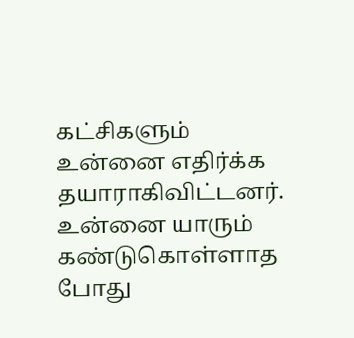கட்சிகளும் உன்னை எதிர்க்க தயாராகிவிட்டனர். உன்னை யாரும் கண்டுகொள்ளாத போது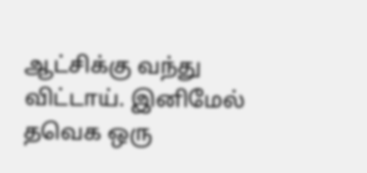ஆட்சிக்கு வந்து விட்டாய். இனிமேல் தவெக ஒரு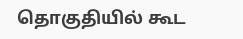தொகுதியில் கூட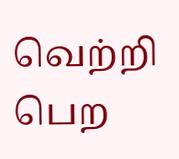வெற்றி பெற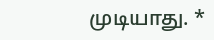முடியாது. *